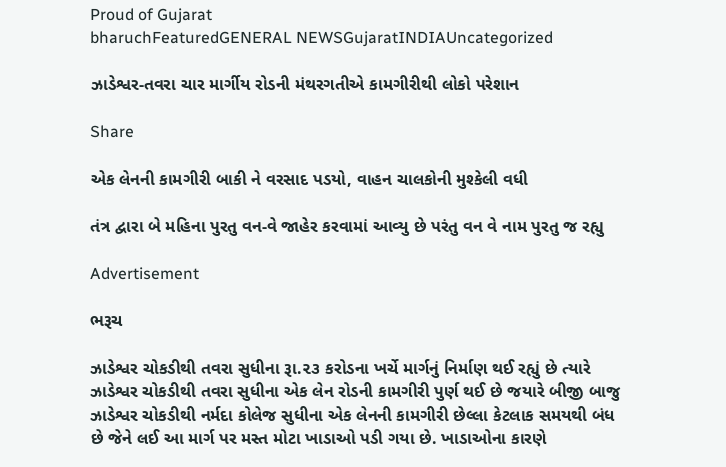Proud of Gujarat
bharuchFeaturedGENERAL NEWSGujaratINDIAUncategorized

ઝાડેશ્વર-તવરા ચાર માર્ગીય રોડની મંથરગતીએ કામગીરીથી લોકો પરેશાન

Share

એક લેનની કામગીરી બાકી ને વરસાદ પડયો, વાહન ચાલકોની મુશ્કેલી વધી

તંત્ર દ્વારા બે મહિના પુરતુ વન-વે જાહેર કરવામાં આવ્યુ છે પરંતુ વન વે નામ પુરતુ જ રહ્યુ

Advertisement

ભરૂચ

ઝાડેશ્વર ચોકડીથી તવરા સુધીના રૂા.૨૩ કરોડના ખર્ચે માર્ગનું નિર્માણ થઈ રહ્યું છે ત્યારે ઝાડેશ્વર ચોકડીથી તવરા સુધીના એક લેન રોડની કામગીરી પુર્ણ થઈ છે જયારે બીજી બાજુ ઝાડેશ્વર ચોકડીથી નર્મદા કોલેજ સુધીના એક લેનની કામગીરી છેલ્લા કેટલાક સમયથી બંધ છે જેને લઈ આ માર્ગ પર મસ્ત મોટા ખાડાઓ પડી ગયા છે. ખાડાઓના કારણે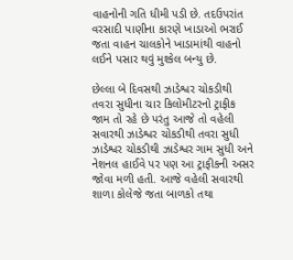વાહનોની ગતિ ધીમી પડી છે. તદઉપરાંત વરસાદી પાણીના કારણે ખાડાઓ ભરાઈ જતા વાહન ચાલકોને ખાડામાંથી વાહનો લઈને પસાર થવું મુશ્કેલ બન્યુ છે.

છેલ્લા બે દિવસથી ઝાડેશ્વર ચોકડીથી તવરા સુધીના ચાર કિલોમીટરનો ટ્રાફીક જામ તો રહે છે પરંતુ આજે તો વહેલી સવારથી ઝાડેશ્વર ચોકડીથી તવરા સુધી ઝાડેશ્વર ચોકડીથી ઝાડેશ્વર ગામ સુધી અને નેશનલ હાઈવે પર પણ આ ટ્રાફીકની અસર જોવા મળી હતી. આજે વહેલી સવારથી શાળા કોલેજે જતા બાળકો તથા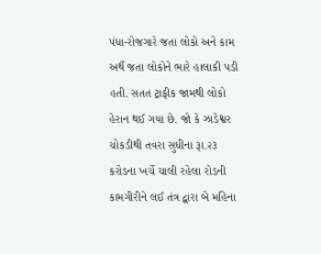પંધા-રોજગારે જતા લોકો અને કામ અર્થે જતા લોકોને ભારે હાલાકી પડી હતી. સતત ટ્રાફીક જામથી લોકો હેરાન થઈ ગયા છે. જો કે ઝાડેશ્વર ચોકડીથી તવરા સુધીના રૂા.૨૩ કરોડના ખર્ચે ચાલી રહેલા રોડની કામગીરીને લઈ તંત્ર દ્વારા બે મહિના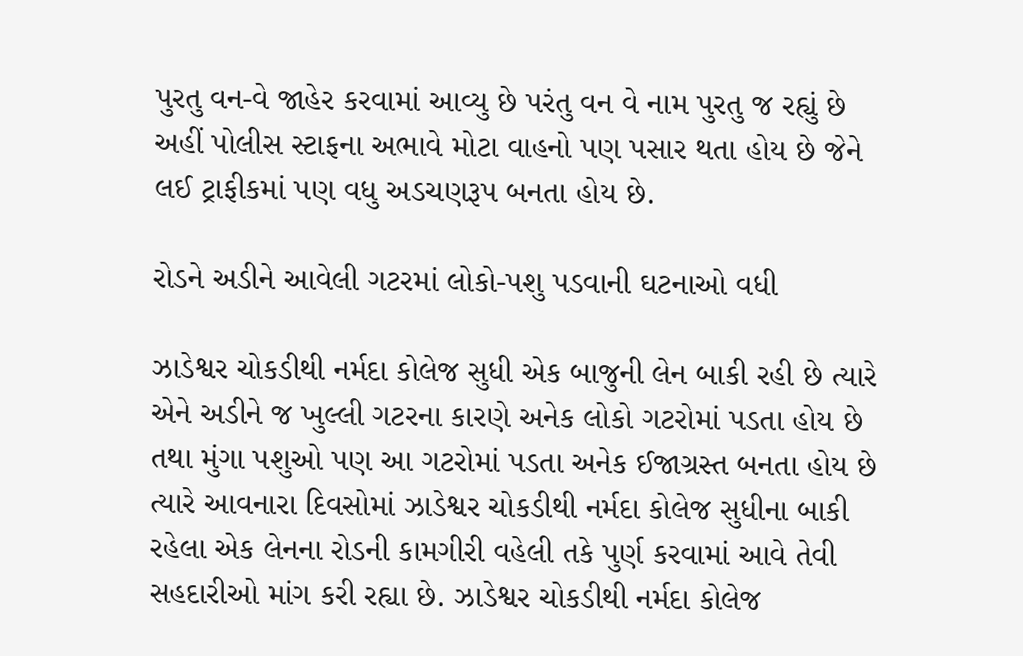પુરતુ વન-વે જાહેર કરવામાં આવ્યુ છે પરંતુ વન વે નામ પુરતુ જ રહ્યું છે અહીં પોલીસ સ્ટાફના અભાવે મોટા વાહનો પણ પસાર થતા હોય છે જેને લઈ ટ્રાફીકમાં પણ વધુ અડચણરૂપ બનતા હોય છે.

રોડને અડીને આવેલી ગટરમાં લોકો-પશુ પડવાની ઘટનાઓ વધી

ઝાડેશ્વર ચોકડીથી નર્મદા કોલેજ સુધી એક બાજુની લેન બાકી રહી છે ત્યારે એને અડીને જ ખુલ્લી ગટરના કારણે અનેક લોકો ગટરોમાં પડતા હોય છે તથા મુંગા પશુઓ પણ આ ગટરોમાં પડતા અનેક ઈજાગ્રસ્ત બનતા હોય છે ત્યારે આવનારા દિવસોમાં ઝાડેશ્વર ચોકડીથી નર્મદા કોલેજ સુધીના બાકી રહેલા એક લેનના રોડની કામગીરી વહેલી તકે પુર્ણ કરવામાં આવે તેવી સહદારીઓ માંગ કરી રહ્યા છે. ઝાડેશ્વર ચોકડીથી નર્મદા કોલેજ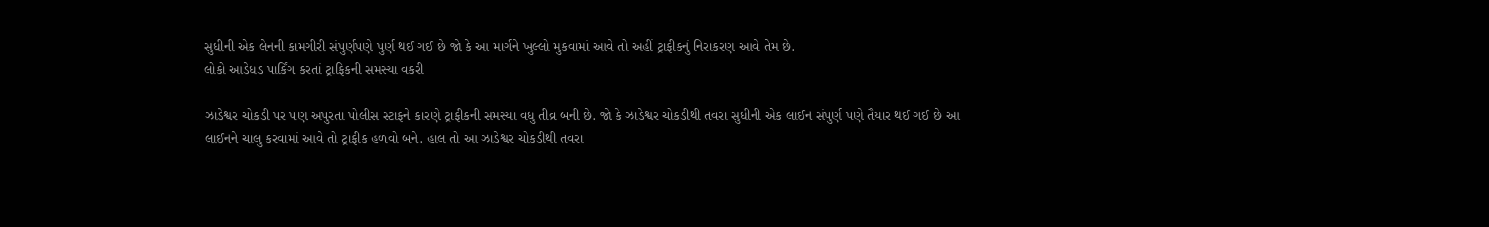સુધીની એક લેનની કામગીરી સંપુર્ણપણે પુર્ણ થઈ ગઈ છે જો કે આ માર્ગને ખુલ્લો મુકવામાં આવે તો અહીં ટ્રાફીકનું નિરાકરણ આવે તેમ છે.
લોકો આડેધડ પાર્કિંગ કરતાં ટ્રાફિકની સમસ્યા વકરી

ઝાડેશ્વર ચોકડી પર પણ અપુરતા પોલીસ સ્ટાફને કારણે ટ્રાફીકની સમસ્યા વધુ તીવ્ર બની છે. જો કે ઝાડેશ્વર ચોકડીથી તવરા સુધીની એક લાઈન સંપુર્ણ પણે તૈયાર થઈ ગઈ છે આ લાઈનને ચાલુ કરવામાં આવે તો ટ્રાફીક હળવો બને. હાલ તો આ ઝાડેશ્વર ચોકડીથી તવરા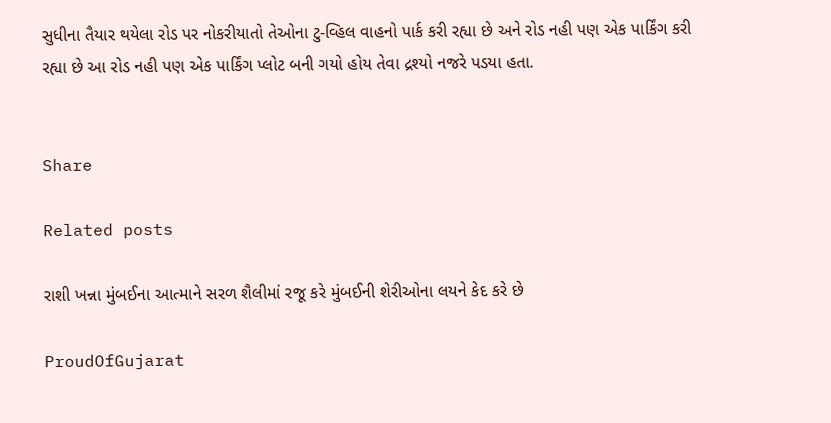સુધીના તૈયાર થયેલા રોડ પર નોકરીયાતો તેઓના ટુ-વ્હિલ વાહનો પાર્ક કરી રહ્યા છે અને રોડ નહી પણ એક પાર્કિંગ કરી રહ્યા છે આ રોડ નહી પણ એક પાર્કિંગ પ્લોટ બની ગયો હોય તેવા દ્રશ્યો નજરે પડયા હતા.


Share

Related posts

રાશી ખન્ના મુંબઈના આત્માને સરળ શૈલીમાં રજૂ કરે મુંબઈની શેરીઓના લયને કેદ કરે છે

ProudOfGujarat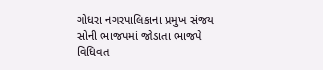ગોધરા નગરપાલિકાના પ્રમુખ સંજય સોની ભાજપમાં જોડાતા ભાજપે વિધિવત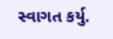સ્વાગત કર્યુ.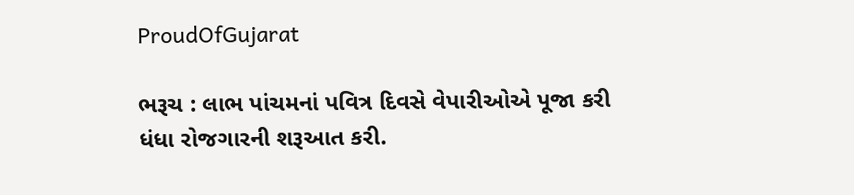ProudOfGujarat

ભરૂચ : લાભ પાંચમનાં પવિત્ર દિવસે વેપારીઓએ પૂજા કરી ધંધા રોજગારની શરૂઆત કરી.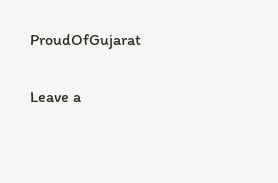ProudOfGujarat

Leave a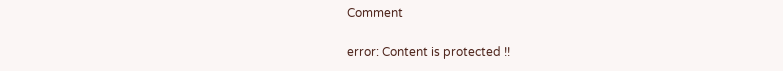Comment

error: Content is protected !!